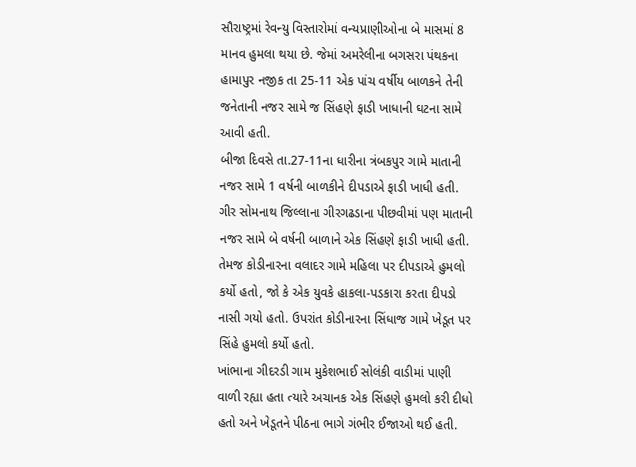સૌરાષ્ટ્રમાં રેવન્યુ વિસ્તારોમાં વન્યપ્રાણીઓના બે માસમાં 8 માનવ હુમલા થયા છે. જેમાં અમરેલીના બગસરા પંથકના હામાપુર નજીક તા 25-11 એક પાંચ વર્ષીય બાળકને તેની જનેતાની નજર સામે જ સિંહણે ફાડી ખાધાની ઘટના સામે આવી હતી.
બીજા દિવસે તા.27-11ના ધારીના ત્રંબકપુર ગામે માતાની નજર સામે 1 વર્ષની બાળકીને દીપડાએ ફાડી ખાધી હતી. ગીર સોમનાથ જિલ્લાના ગીરગઢડાના પીછવીમાં પણ માતાની નજર સામે બે વર્ષની બાળાને એક સિંહણે ફાડી ખાધી હતી. તેમજ કોડીનારના વલાદર ગામે મહિલા પર દીપડાએ હુમલો કર્યો હતો, જો કે એક યુવકે હાકલા-પડકારા કરતા દીપડો નાસી ગયો હતો. ઉપરાંત કોડીનારના સિંધાજ ગામે ખેડૂત પર સિંહે હુમલો કર્યો હતો.
ખાંભાના ગીદરડી ગામ મુકેશભાઈ સોલંકી વાડીમાં પાણી વાળી રહ્યા હતા ત્યારે અચાનક એક સિંહણે હુમલો કરી દીધો હતો અને ખેડૂતને પીઠના ભાગે ગંભીર ઈજાઓ થઈ હતી.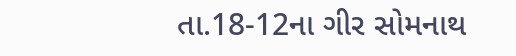તા.18-12ના ગીર સોમનાથ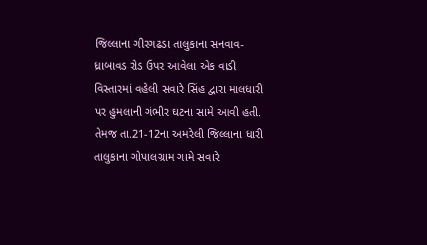જિલ્લાના ગીરગઢડા તાલુકાના સનવાવ-ધ્રાબાવડ રોડ ઉપર આવેલા એક વાડી વિસ્તારમાં વહેલી સવારે સિંહ દ્વારા માલધારી પર હુમલાની ગંભીર ઘટના સામે આવી હતી. તેમજ તા.21-12ના અમરેલી જિલ્લાના ધારી તાલુકાના ગોપાલગ્રામ ગામે સવારે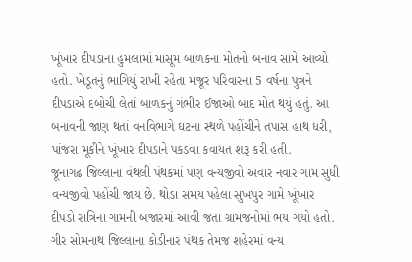ખૂંખાર દીપડાના હુમલામાં માસૂમ બાળકના મોતનો બનાવ સામે આવ્યો હતો. ખેડૂતનું ભાગિયું રાખી રહેતા મજૂર પરિવારના 5 વર્ષના પુત્રને દીપડાએ દબોચી લેતાં બાળકનું ગંભીર ઈજાઓ બાદ મોત થયું હતું. આ બનાવની જાણ થતાં વનવિભાગે ઘટના સ્થળે પહોંચીને તપાસ હાથ ધરી, પાંજરા મૂકીને ખૂંખાર દીપડાને પકડવા કવાયત શરૂ કરી હતી.
જૂનાગઢ જિલ્લાના વંથલી પંથકમાં પણ વન્યજીવો અવાર નવાર ગામ સુધી વન્યજીવો પહોંચી જાય છે. થોડા સમય પહેલા સુખપુર ગામે ખૂંખાર દીપડો રાત્રિના ગામની બજારમાં આવી જતા ગ્રામજનોમાં ભય ગયો હતો. ગીર સોમનાથ જિલ્લાના કોડીનાર પંથક તેમજ શહેરમાં વન્ય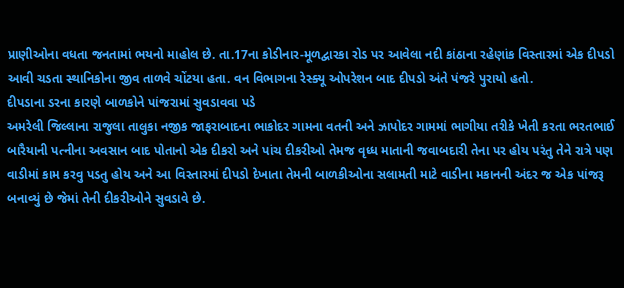પ્રાણીઓના વધતા જનતામાં ભયનો માહોલ છે. તા.17ના કોડીનાર-મૂળદ્વારકા રોડ પર આવેલા નદી કાંઠાના રહેણાંક વિસ્તારમાં એક દીપડો આવી ચડતા સ્થાનિકોના જીવ તાળવે ચોંટયા હતા. વન વિભાગના રેસ્ક્યૂ ઓપરેશન બાદ દીપડો અંતે પંજરે પુરાયો હતો.
દીપડાના ડરના કારણે બાળકોને પાંજરામાં સુવડાવવા પડે
અમરેલી જિલ્લાના રાજુલા તાલુકા નજીક જાફરાબાદના ભાકોદર ગામના વતની અને ઝાપોદર ગામમાં ભાગીયા તરીકે ખેતી કરતા ભરતભાઈ બારૈયાની પત્નીના અવસાન બાદ પોતાનો એક દીકરો અને પાંચ દીકરીઓ તેમજ વૃધ્ધ માતાની જવાબદારી તેના પર હોય પરંતુ તેને રાત્રે પણ વાડીમાં કામ કરવુ પડતુ હોય અને આ વિસ્તારમાં દીપડો દેખાતા તેમની બાળકીઓના સલામતી માટે વાડીના મકાનની અંદર જ એક પાંજરૂ બનાવ્યું છે જેમાં તેની દીકરીઓને સુવડાવે છે.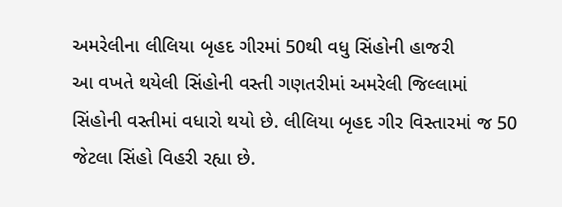અમરેલીના લીલિયા બૃહદ ગીરમાં 50થી વધુ સિંહોની હાજરી
આ વખતે થયેલી સિંહોની વસ્તી ગણતરીમાં અમરેલી જિલ્લામાં સિંહોની વસ્તીમાં વધારો થયો છે. લીલિયા બૃહદ ગીર વિસ્તારમાં જ 50 જેટલા સિંહો વિહરી રહ્યા છે.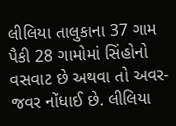લીલિયા તાલુકાના 37 ગામ પૈકી 28 ગામોમાં સિંહોનો વસવાટ છે અથવા તો અવર-જવર નોંધાઈ છે. લીલિયા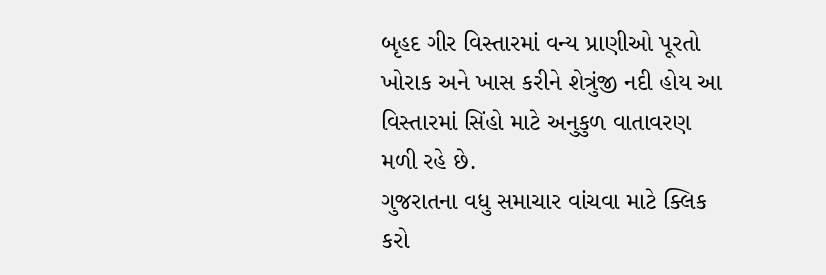બૃહદ ગીર વિસ્તારમાં વન્ય પ્રાણીઓ પૂરતો ખોરાક અને ખાસ કરીને શેત્રુંજી નદી હોય આ વિસ્તારમાં સિંહો માટે અનુકુળ વાતાવરણ મળી રહે છે.
ગુજરાતના વધુ સમાચાર વાંચવા માટે ક્લિક કરો